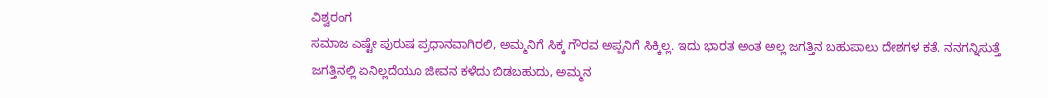ವಿಶ್ವರಂಗ
ಸಮಾಜ ಎಷ್ಟೇ ಪುರುಷ ಪ್ರಧಾನವಾಗಿರಲಿ, ಅಮ್ಮನಿಗೆ ಸಿಕ್ಕ ಗೌರವ ಅಪ್ಪನಿಗೆ ಸಿಕ್ಕಿಲ್ಲ. ಇದು ಭಾರತ ಅಂತ ಅಲ್ಲ ಜಗತ್ತಿನ ಬಹುಪಾಲು ದೇಶಗಳ ಕತೆ. ನನಗನ್ನಿಸುತ್ತೆ ಜಗತ್ತಿನಲ್ಲಿ ಏನಿಲ್ಲದೆಯೂ ಜೀವನ ಕಳೆದು ಬಿಡಬಹುದು, ಅಮ್ಮನ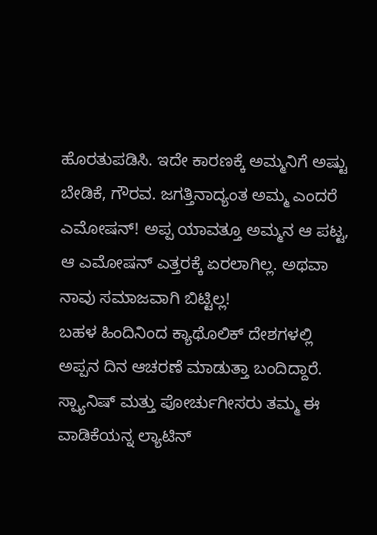ಹೊರತುಪಡಿಸಿ. ಇದೇ ಕಾರಣಕ್ಕೆ ಅಮ್ಮನಿಗೆ ಅಷ್ಟು ಬೇಡಿಕೆ, ಗೌರವ. ಜಗತ್ತಿನಾದ್ಯಂತ ಅಮ್ಮ ಎಂದರೆ ಎಮೋಷನ್! ಅಪ್ಪ ಯಾವತ್ತೂ ಅಮ್ಮನ ಆ ಪಟ್ಟ, ಆ ಎಮೋಷನ್ ಎತ್ತರಕ್ಕೆ ಏರಲಾಗಿಲ್ಲ. ಅಥವಾ ನಾವು ಸಮಾಜವಾಗಿ ಬಿಟ್ಟಿಲ್ಲ!
ಬಹಳ ಹಿಂದಿನಿಂದ ಕ್ಯಾಥೊಲಿಕ್ ದೇಶಗಳಲ್ಲಿ ಅಪ್ಪನ ದಿನ ಆಚರಣೆ ಮಾಡುತ್ತಾ ಬಂದಿದ್ದಾರೆ. ಸ್ಪ್ಯಾನಿಷ್ ಮತ್ತು ಪೋರ್ಚುಗೀಸರು ತಮ್ಮ ಈ ವಾಡಿಕೆಯನ್ನ ಲ್ಯಾಟಿನ್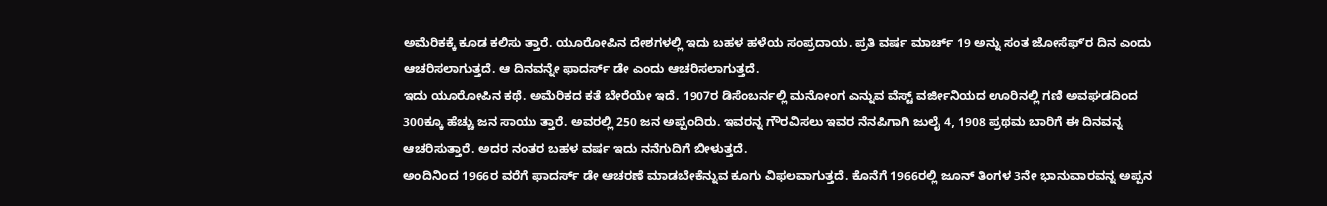ಅಮೆರಿಕಕ್ಕೆ ಕೂಡ ಕಲಿಸು ತ್ತಾರೆ. ಯೂರೋಪಿನ ದೇಶಗಳಲ್ಲಿ ಇದು ಬಹಳ ಹಳೆಯ ಸಂಪ್ರದಾಯ. ಪ್ರತಿ ವರ್ಷ ಮಾರ್ಚ್ 19 ಅನ್ನು ಸಂತ ಜೋಸೆಫ್ʼರ ದಿನ ಎಂದು ಆಚರಿಸಲಾಗುತ್ತದೆ. ಆ ದಿನವನ್ನೇ ಫಾದರ್ಸ್ ಡೇ ಎಂದು ಆಚರಿಸಲಾಗುತ್ತದೆ.
ಇದು ಯೂರೋಪಿನ ಕಥೆ. ಅಮೆರಿಕದ ಕತೆ ಬೇರೆಯೇ ಇದೆ. 1907ರ ಡಿಸೆಂಬರ್ನಲ್ಲಿ ಮನೋಂಗ ಎನ್ನುವ ವೆಸ್ಟ್ ವರ್ಜೀನಿಯದ ಊರಿನಲ್ಲಿ ಗಣಿ ಅವಘಡದಿಂದ 300ಕ್ಕೂ ಹೆಚ್ಚು ಜನ ಸಾಯು ತ್ತಾರೆ. ಅವರಲ್ಲಿ 250 ಜನ ಅಪ್ಪಂದಿರು. ಇವರನ್ನ ಗೌರವಿಸಲು ಇವರ ನೆನಪಿಗಾಗಿ ಜುಲೈ 4, 1908 ಪ್ರಥಮ ಬಾರಿಗೆ ಈ ದಿನವನ್ನ ಆಚರಿಸುತ್ತಾರೆ. ಅದರ ನಂತರ ಬಹಳ ವರ್ಷ ಇದು ನನೆಗುದಿಗೆ ಬೀಳುತ್ತದೆ.
ಅಂದಿನಿಂದ 1966ರ ವರೆಗೆ ಫಾದರ್ಸ್ ಡೇ ಆಚರಣೆ ಮಾಡಬೇಕೆನ್ನುವ ಕೂಗು ವಿಫಲವಾಗುತ್ತದೆ. ಕೊನೆಗೆ 1966ರಲ್ಲಿ ಜೂನ್ ತಿಂಗಳ 3ನೇ ಭಾನುವಾರವನ್ನ ಅಪ್ಪನ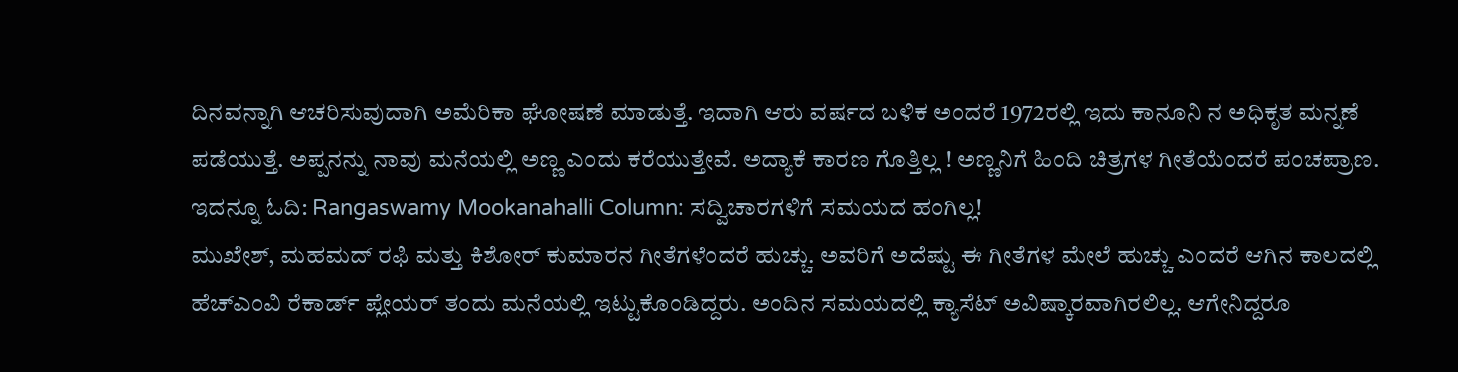ದಿನವನ್ನಾಗಿ ಆಚರಿಸುವುದಾಗಿ ಅಮೆರಿಕಾ ಘೋಷಣೆ ಮಾಡುತ್ತೆ. ಇದಾಗಿ ಆರು ವರ್ಷದ ಬಳಿಕ ಅಂದರೆ 1972ರಲ್ಲಿ ಇದು ಕಾನೂನಿ ನ ಅಧಿಕೃತ ಮನ್ನಣೆ ಪಡೆಯುತ್ತೆ. ಅಪ್ಪನನ್ನು ನಾವು ಮನೆಯಲ್ಲಿ ಅಣ್ಣ ಎಂದು ಕರೆಯುತ್ತೇವೆ. ಅದ್ಯಾಕೆ ಕಾರಣ ಗೊತ್ತಿಲ್ಲ ! ಅಣ್ಣನಿಗೆ ಹಿಂದಿ ಚಿತ್ರಗಳ ಗೀತೆಯೆಂದರೆ ಪಂಚಪ್ರಾಣ.
ಇದನ್ನೂ ಓದಿ: Rangaswamy Mookanahalli Column: ಸದ್ವಿಚಾರಗಳಿಗೆ ಸಮಯದ ಹಂಗಿಲ್ಲ!
ಮುಖೇಶ್, ಮಹಮದ್ ರಫಿ ಮತ್ತು ಕಿಶೋರ್ ಕುಮಾರನ ಗೀತೆಗಳೆಂದರೆ ಹುಚ್ಚು. ಅವರಿಗೆ ಅದೆಷ್ಟು ಈ ಗೀತೆಗಳ ಮೇಲೆ ಹುಚ್ಚು ಎಂದರೆ ಆಗಿನ ಕಾಲದಲ್ಲಿ ಹೆಚ್ಎಂವಿ ರೆಕಾರ್ಡ್ ಪ್ಲೇಯರ್ ತಂದು ಮನೆಯಲ್ಲಿ ಇಟ್ಟುಕೊಂಡಿದ್ದರು. ಅಂದಿನ ಸಮಯದಲ್ಲಿ ಕ್ಯಾಸೆಟ್ ಅವಿಷ್ಕಾರವಾಗಿರಲಿಲ್ಲ. ಆಗೇನಿದ್ದರೂ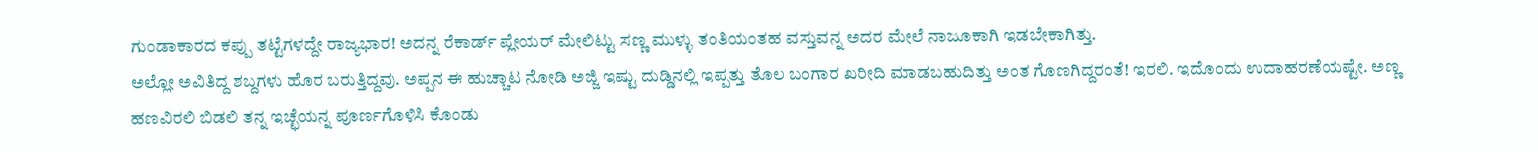ಗುಂಡಾಕಾರದ ಕಪ್ಪು ತಟ್ಟೆಗಳದ್ದೇ ರಾಜ್ಯಭಾರ! ಅದನ್ನ ರೆಕಾರ್ಡ್ ಪ್ಲೇಯರ್ ಮೇಲಿಟ್ಟು ಸಣ್ಣ ಮುಳ್ಳು ತಂತಿಯಂತಹ ವಸ್ತುವನ್ನ ಅದರ ಮೇಲೆ ನಾಜೂಕಾಗಿ ಇಡಬೇಕಾಗಿತ್ತು.
ಅಲ್ಲೋ ಅವಿತಿದ್ದ ಶಬ್ದಗಳು ಹೊರ ಬರುತ್ತಿದ್ದವು. ಅಪ್ಪನ ಈ ಹುಚ್ಚಾಟ ನೋಡಿ ಅಜ್ಜಿ ಇಷ್ಟು ದುಡ್ಡಿನಲ್ಲಿ ಇಪ್ಪತ್ತು ತೊಲ ಬಂಗಾರ ಖರೀದಿ ಮಾಡಬಹುದಿತ್ತು ಅಂತ ಗೊಣಗಿದ್ದರಂತೆ! ಇರಲಿ. ಇದೊಂದು ಉದಾಹರಣೆಯಷ್ಟೇ. ಅಣ್ಣ ಹಣವಿರಲಿ ಬಿಡಲಿ ತನ್ನ ಇಚ್ಛೆಯನ್ನ ಪೂರ್ಣಗೊಳಿಸಿ ಕೊಂಡು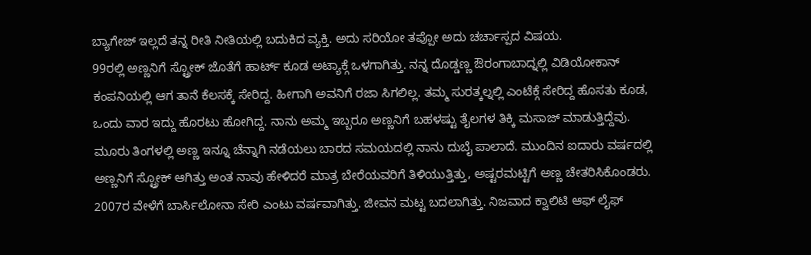ಬ್ಯಾಗೇಜ್ ಇಲ್ಲದೆ ತನ್ನ ರೀತಿ ನೀತಿಯಲ್ಲಿ ಬದುಕಿದ ವ್ಯಕ್ತಿ. ಅದು ಸರಿಯೋ ತಪ್ಪೋ ಅದು ಚರ್ಚಾಸ್ಪದ ವಿಷಯ.
99ರಲ್ಲಿ ಅಣ್ಣನಿಗೆ ಸ್ಟ್ರೋಕ್ ಜೊತೆಗೆ ಹಾರ್ಟ್ ಕೂಡ ಅಟ್ಯಾಕ್ಗೆ ಒಳಗಾಗಿತ್ತು. ನನ್ನ ದೊಡ್ಡಣ್ಣ ಔರಂಗಾಬಾದ್ನಲ್ಲಿ ವಿಡಿಯೋಕಾನ್ ಕಂಪನಿಯಲ್ಲಿ ಆಗ ತಾನೆ ಕೆಲಸಕ್ಕೆ ಸೇರಿದ್ದ. ಹೀಗಾಗಿ ಅವನಿಗೆ ರಜಾ ಸಿಗಲಿಲ್ಲ. ತಮ್ಮ ಸುರತ್ಕಲ್ನಲ್ಲಿ ಎಂಟೆಕ್ಗೆ ಸೇರಿದ್ದ ಹೊಸತು ಕೂಡ, ಒಂದು ವಾರ ಇದ್ದು ಹೊರಟು ಹೋಗಿದ್ದ. ನಾನು ಅಮ್ಮ ಇಬ್ಬರೂ ಅಣ್ಣನಿಗೆ ಬಹಳಷ್ಟು ತೈಲಗಳ ತಿಕ್ಕಿ ಮಸಾಜ್ ಮಾಡುತ್ತಿದ್ದೆವು.
ಮೂರು ತಿಂಗಳಲ್ಲಿ ಅಣ್ಣ ಇನ್ನೂ ಚೆನ್ನಾಗಿ ನಡೆಯಲು ಬಾರದ ಸಮಯದಲ್ಲಿ ನಾನು ದುಬೈ ಪಾಲಾದೆ. ಮುಂದಿನ ಐದಾರು ವರ್ಷದಲ್ಲಿ ಅಣ್ಣನಿಗೆ ಸ್ಟ್ರೋಕ್ ಆಗಿತ್ತು ಅಂತ ನಾವು ಹೇಳಿದರೆ ಮಾತ್ರ ಬೇರೆಯವರಿಗೆ ತಿಳಿಯುತ್ತಿತ್ತು, ಅಷ್ಟರಮಟ್ಟಿಗೆ ಅಣ್ಣ ಚೇತರಿಸಿಕೊಂಡರು.
2007ರ ವೇಳೆಗೆ ಬಾರ್ಸಿಲೋನಾ ಸೇರಿ ಎಂಟು ವರ್ಷವಾಗಿತ್ತು. ಜೀವನ ಮಟ್ಟ ಬದಲಾಗಿತ್ತು. ನಿಜವಾದ ಕ್ವಾಲಿಟಿ ಆಫ್ ಲೈಫ್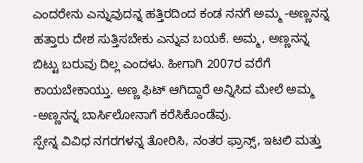ಎಂದರೇನು ಎನ್ನುವುದನ್ನ ಹತ್ತಿರದಿಂದ ಕಂಡ ನನಗೆ ಅಮ್ಮ -ಅಣ್ಣನನ್ನ ಹತ್ತಾರು ದೇಶ ಸುತ್ತಿಸಬೇಕು ಎನ್ನುವ ಬಯಕೆ. ಅಮ್ಮ, ಅಣ್ಣನನ್ನ ಬಿಟ್ಟು ಬರುವು ದಿಲ್ಲ ಎಂದಳು. ಹೀಗಾಗಿ 2007ರ ವರೆಗೆ ಕಾಯಬೇಕಾಯ್ತು. ಅಣ್ಣ ಫಿಟ್ ಆಗಿದ್ದಾರೆ ಅನ್ನಿಸಿದ ಮೇಲೆ ಅಮ್ಮ -ಅಣ್ಣನನ್ನ ಬಾರ್ಸಿಲೋನಾಗೆ ಕರೆಸಿಕೊಂಡೆವು.
ಸ್ಪೇನ್ನ ವಿವಿಧ ನಗರಗಳನ್ನ ತೋರಿಸಿ, ನಂತರ ಫ್ರಾನ್ಸ್, ಇಟಲಿ ಮತ್ತು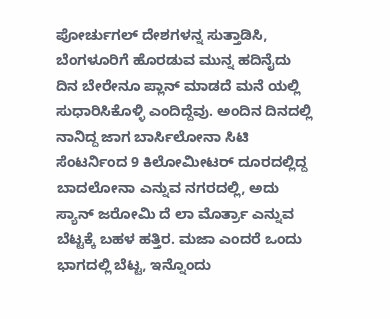ಪೋರ್ಚುಗಲ್ ದೇಶಗಳನ್ನ ಸುತ್ತಾಡಿಸಿ, ಬೆಂಗಳೂರಿಗೆ ಹೊರಡುವ ಮುನ್ನ ಹದಿನೈದು ದಿನ ಬೇರೇನೂ ಪ್ಲಾನ್ ಮಾಡದೆ ಮನೆ ಯಲ್ಲಿ ಸುಧಾರಿಸಿಕೊಳ್ಳಿ ಎಂದಿದ್ದೆವು. ಅಂದಿನ ದಿನದಲ್ಲಿ ನಾನಿದ್ದ ಜಾಗ ಬಾರ್ಸಿಲೋನಾ ಸಿಟಿ ಸೆಂಟರ್ನಿಂದ 9 ಕಿಲೋಮೀಟರ್ ದೂರದಲ್ಲಿದ್ದ ಬಾದಲೋನಾ ಎನ್ನುವ ನಗರದಲ್ಲಿ, ಅದು ಸ್ಯಾನ್ ಜರೋಮಿ ದೆ ಲಾ ಮೊರ್ತ್ರಾ ಎನ್ನುವ ಬೆಟ್ಟಕ್ಕೆ ಬಹಳ ಹತ್ತಿರ. ಮಜಾ ಎಂದರೆ ಒಂದು ಭಾಗದಲ್ಲಿ ಬೆಟ್ಟ, ಇನ್ನೊಂದು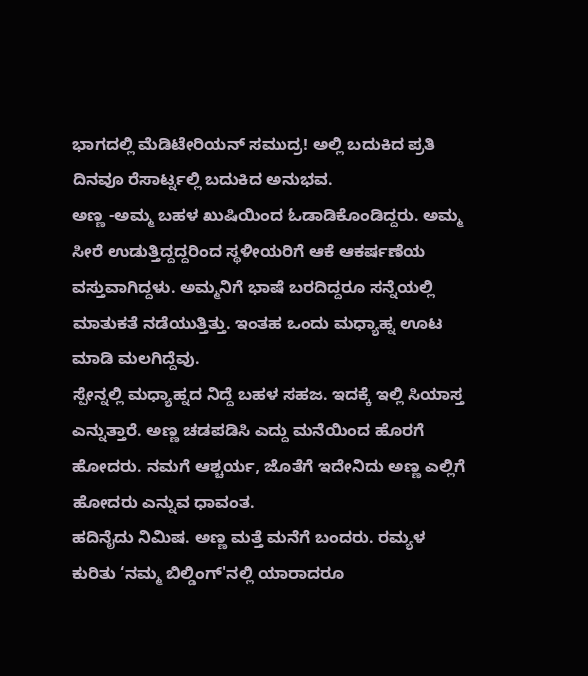ಭಾಗದಲ್ಲಿ ಮೆಡಿಟೇರಿಯನ್ ಸಮುದ್ರ! ಅಲ್ಲಿ ಬದುಕಿದ ಪ್ರತಿ ದಿನವೂ ರೆಸಾರ್ಟ್ನಲ್ಲಿ ಬದುಕಿದ ಅನುಭವ.
ಅಣ್ಣ -ಅಮ್ಮ ಬಹಳ ಖುಷಿಯಿಂದ ಓಡಾಡಿಕೊಂಡಿದ್ದರು. ಅಮ್ಮ ಸೀರೆ ಉಡುತ್ತಿದ್ದದ್ದರಿಂದ ಸ್ಥಳೀಯರಿಗೆ ಆಕೆ ಆಕರ್ಷಣೆಯ ವಸ್ತುವಾಗಿದ್ದಳು. ಅಮ್ಮನಿಗೆ ಭಾಷೆ ಬರದಿದ್ದರೂ ಸನ್ನೆಯಲ್ಲಿ ಮಾತುಕತೆ ನಡೆಯುತ್ತಿತ್ತು. ಇಂತಹ ಒಂದು ಮಧ್ಯಾಹ್ನ ಊಟ ಮಾಡಿ ಮಲಗಿದ್ದೆವು.
ಸ್ಪೇನ್ನಲ್ಲಿ ಮಧ್ಯಾಹ್ನದ ನಿದ್ದೆ ಬಹಳ ಸಹಜ. ಇದಕ್ಕೆ ಇಲ್ಲಿ ಸಿಯಾಸ್ತ ಎನ್ನುತ್ತಾರೆ. ಅಣ್ಣ ಚಡಪಡಿಸಿ ಎದ್ದು ಮನೆಯಿಂದ ಹೊರಗೆ ಹೋದರು. ನಮಗೆ ಆಶ್ಚರ್ಯ, ಜೊತೆಗೆ ಇದೇನಿದು ಅಣ್ಣ ಎಲ್ಲಿಗೆ ಹೋದರು ಎನ್ನುವ ಧಾವಂತ.
ಹದಿನೈದು ನಿಮಿಷ. ಅಣ್ಣ ಮತ್ತೆ ಮನೆಗೆ ಬಂದರು. ರಮ್ಯಳ ಕುರಿತು ‘ನಮ್ಮ ಬಿಲ್ಡಿಂಗ್'ನಲ್ಲಿ ಯಾರಾದರೂ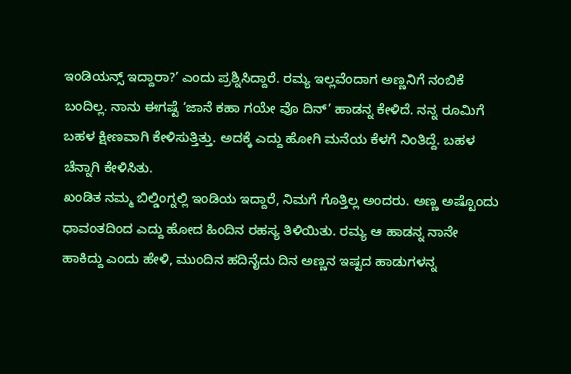ಇಂಡಿಯನ್ಸ್ ಇದ್ದಾರಾ?’ ಎಂದು ಪ್ರಶ್ನಿಸಿದ್ದಾರೆ. ರಮ್ಯ ಇಲ್ಲವೆಂದಾಗ ಅಣ್ಣನಿಗೆ ನಂಬಿಕೆ ಬಂದಿಲ್ಲ. ನಾನು ಈಗಷ್ಟೆ ‘ಜಾನೆ ಕಹಾ ಗಯೇ ವೊ ದಿನ್’ ಹಾಡನ್ನ ಕೇಳಿದೆ. ನನ್ನ ರೂಮಿಗೆ ಬಹಳ ಕ್ಷೀಣವಾಗಿ ಕೇಳಿಸುತ್ತಿತ್ತು. ಅದಕ್ಕೆ ಎದ್ದು ಹೋಗಿ ಮನೆಯ ಕೆಳಗೆ ನಿಂತಿದ್ದೆ. ಬಹಳ ಚೆನ್ನಾಗಿ ಕೇಳಿಸಿತು.
ಖಂಡಿತ ನಮ್ಮ ಬಿಲ್ಡಿಂಗ್ನಲ್ಲಿ ಇಂಡಿಯ ಇದ್ದಾರೆ, ನಿಮಗೆ ಗೊತ್ತಿಲ್ಲ ಅಂದರು. ಅಣ್ಣ ಅಷ್ಟೊಂದು ಧಾವಂತದಿಂದ ಎದ್ದು ಹೋದ ಹಿಂದಿನ ರಹಸ್ಯ ತಿಳಿಯಿತು. ರಮ್ಯ ಆ ಹಾಡನ್ನ ನಾನೇ ಹಾಕಿದ್ದು ಎಂದು ಹೇಳಿ, ಮುಂದಿನ ಹದಿನೈದು ದಿನ ಅಣ್ಣನ ಇಷ್ಟದ ಹಾಡುಗಳನ್ನ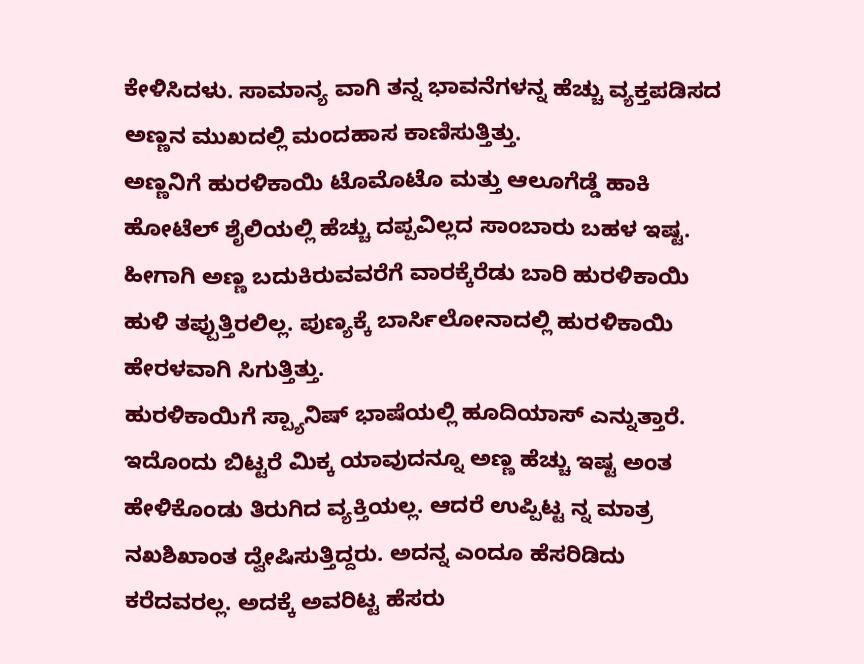ಕೇಳಿಸಿದಳು. ಸಾಮಾನ್ಯ ವಾಗಿ ತನ್ನ ಭಾವನೆಗಳನ್ನ ಹೆಚ್ಚು ವ್ಯಕ್ತಪಡಿಸದ ಅಣ್ಣನ ಮುಖದಲ್ಲಿ ಮಂದಹಾಸ ಕಾಣಿಸುತ್ತಿತ್ತು.
ಅಣ್ಣನಿಗೆ ಹುರಳಿಕಾಯಿ ಟೊಮೊಟೊ ಮತ್ತು ಆಲೂಗೆಡ್ಡೆ ಹಾಕಿ ಹೋಟೆಲ್ ಶೈಲಿಯಲ್ಲಿ ಹೆಚ್ಚು ದಪ್ಪವಿಲ್ಲದ ಸಾಂಬಾರು ಬಹಳ ಇಷ್ಟ. ಹೀಗಾಗಿ ಅಣ್ಣ ಬದುಕಿರುವವರೆಗೆ ವಾರಕ್ಕೆರೆಡು ಬಾರಿ ಹುರಳಿಕಾಯಿ ಹುಳಿ ತಪ್ಪುತ್ತಿರಲಿಲ್ಲ. ಪುಣ್ಯಕ್ಕೆ ಬಾರ್ಸಿಲೋನಾದಲ್ಲಿ ಹುರಳಿಕಾಯಿ ಹೇರಳವಾಗಿ ಸಿಗುತ್ತಿತ್ತು.
ಹುರಳಿಕಾಯಿಗೆ ಸ್ಪ್ಯಾನಿಷ್ ಭಾಷೆಯಲ್ಲಿ ಹೂದಿಯಾಸ್ ಎನ್ನುತ್ತಾರೆ. ಇದೊಂದು ಬಿಟ್ಟರೆ ಮಿಕ್ಕ ಯಾವುದನ್ನೂ ಅಣ್ಣ ಹೆಚ್ಚು ಇಷ್ಟ ಅಂತ ಹೇಳಿಕೊಂಡು ತಿರುಗಿದ ವ್ಯಕ್ತಿಯಲ್ಲ. ಆದರೆ ಉಪ್ಪಿಟ್ಟ ನ್ನ ಮಾತ್ರ ನಖಶಿಖಾಂತ ದ್ವೇಷಿಸುತ್ತಿದ್ದರು. ಅದನ್ನ ಎಂದೂ ಹೆಸರಿಡಿದು ಕರೆದವರಲ್ಲ. ಅದಕ್ಕೆ ಅವರಿಟ್ಟ ಹೆಸರು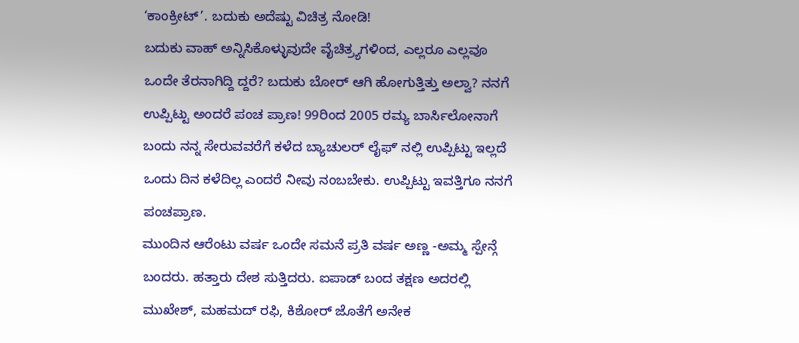‘ಕಾಂಕ್ರೀಟ್’. ಬದುಕು ಅದೆಷ್ಟು ವಿಚಿತ್ರ ನೋಡಿ!
ಬದುಕು ವಾಹ್ ಅನ್ನಿಸಿಕೊಳ್ಳುವುದೇ ವೈಚಿತ್ರ್ಯಗಳಿಂದ, ಎಲ್ಲರೂ ಎಲ್ಲವೂ ಒಂದೇ ತೆರನಾಗಿದ್ದಿ ದ್ದರೆ? ಬದುಕು ಬೋರ್ ಆಗಿ ಹೋಗುತ್ತಿತ್ತು ಅಲ್ವಾ? ನನಗೆ ಉಪ್ಪಿಟ್ಟು ಅಂದರೆ ಪಂಚ ಪ್ರಾಣ! 99ರಿಂದ 2005 ರಮ್ಯ ಬಾರ್ಸಿಲೋನಾಗೆ ಬಂದು ನನ್ನ ಸೇರುವವರೆಗೆ ಕಳೆದ ಬ್ಯಾಚುಲರ್ ಲೈಫ್ʼ ನಲ್ಲಿ ಉಪ್ಪಿಟ್ಟು ಇಲ್ಲದೆ ಒಂದು ದಿನ ಕಳೆದಿಲ್ಲ ಎಂದರೆ ನೀವು ನಂಬಬೇಕು. ಉಪ್ಪಿಟ್ಟು ಇವತ್ತಿಗೂ ನನಗೆ ಪಂಚಪ್ರಾಣ.
ಮುಂದಿನ ಆರೆಂಟು ವರ್ಷ ಒಂದೇ ಸಮನೆ ಪ್ರತಿ ವರ್ಷ ಅಣ್ಣ -ಅಮ್ಮ ಸ್ಪೇನ್ಗೆ ಬಂದರು. ಹತ್ತಾರು ದೇಶ ಸುತ್ತಿದರು. ಐಪಾಡ್ ಬಂದ ತಕ್ಷಣ ಅದರಲ್ಲಿ ಮುಖೇಶ್, ಮಹಮದ್ ರಫಿ, ಕಿಶೋರ್ ಜೊತೆಗೆ ಅನೇಕ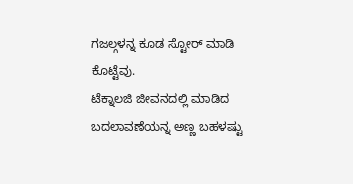ಗಜಲ್ಗಳನ್ನ ಕೂಡ ಸ್ಟೋರ್ ಮಾಡಿ ಕೊಟ್ಟೆವು.
ಟೆಕ್ನಾಲಜಿ ಜೀವನದಲ್ಲಿ ಮಾಡಿದ ಬದಲಾವಣೆಯನ್ನ ಅಣ್ಣ ಬಹಳಷ್ಟು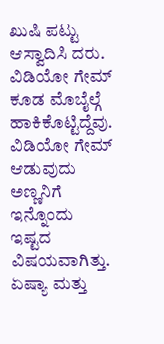ಖುಷಿ ಪಟ್ಟು ಆಸ್ವಾದಿಸಿ ದರು. ವಿಡಿಯೋ ಗೇಮ್ ಕೂಡ ಮೊಬೈಲ್ಗೆ ಹಾಕಿಕೊಟ್ಟಿದ್ದೆವು. ವಿಡಿಯೋ ಗೇಮ್ ಆಡುವುದು ಅಣ್ಣನಿಗೆ ಇನ್ನೊಂದು ಇಷ್ಟದ ವಿಷಯವಾಗಿತ್ತು.
ಏಷ್ಯಾ ಮತ್ತು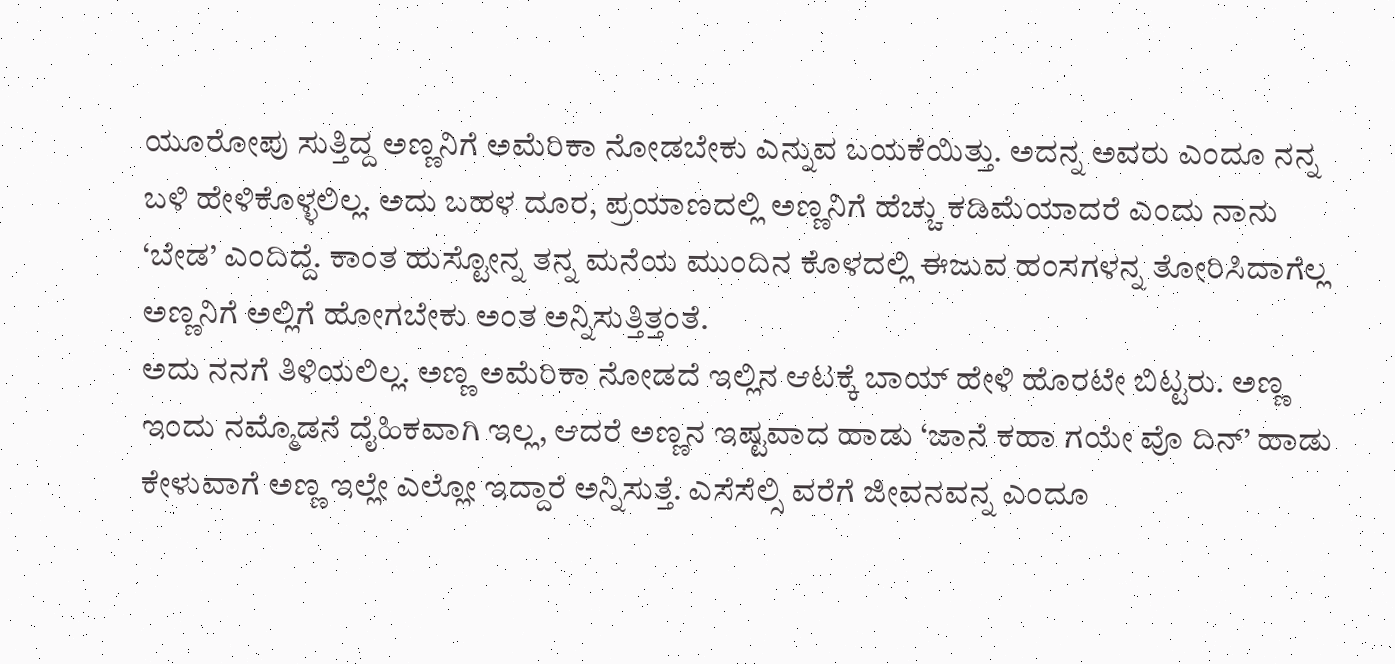ಯೂರೋಪು ಸುತ್ತಿದ್ದ ಅಣ್ಣನಿಗೆ ಅಮೆರಿಕಾ ನೋಡಬೇಕು ಎನ್ನುವ ಬಯಕೆಯಿತ್ತು. ಅದನ್ನ ಅವರು ಎಂದೂ ನನ್ನ ಬಳಿ ಹೇಳಿಕೊಳ್ಳಲಿಲ್ಲ. ಅದು ಬಹಳ ದೂರ, ಪ್ರಯಾಣದಲ್ಲಿ ಅಣ್ಣನಿಗೆ ಹೆಚ್ಚು ಕಡಿಮೆಯಾದರೆ ಎಂದು ನಾನು ‘ಬೇಡ’ ಎಂದಿದ್ದೆ. ಕಾಂತ ಹುಸ್ಟೋನ್ನ ತನ್ನ ಮನೆಯ ಮುಂದಿನ ಕೊಳದಲ್ಲಿ ಈಜುವ ಹಂಸಗಳನ್ನ ತೋರಿಸಿದಾಗೆಲ್ಲ ಅಣ್ಣನಿಗೆ ಅಲ್ಲಿಗೆ ಹೋಗಬೇಕು ಅಂತ ಅನ್ನಿಸುತ್ತಿತ್ತಂತೆ.
ಅದು ನನಗೆ ತಿಳಿಯಲಿಲ್ಲ. ಅಣ್ಣ ಅಮೆರಿಕಾ ನೋಡದೆ ಇಲ್ಲಿನ ಆಟಕ್ಕೆ ಬಾಯ್ ಹೇಳಿ ಹೊರಟೇ ಬಿಟ್ಟರು. ಅಣ್ಣ ಇಂದು ನಮ್ಮೊಡನೆ ದೈಹಿಕವಾಗಿ ಇಲ್ಲ, ಆದರೆ ಅಣ್ಣನ ಇಷ್ಟವಾದ ಹಾಡು ‘ಜಾನೆ ಕಹಾ ಗಯೇ ವೊ ದಿನ್’ ಹಾಡು ಕೇಳುವಾಗೆ ಅಣ್ಣ ಇಲ್ಲೇ ಎಲ್ಲೋ ಇದ್ದಾರೆ ಅನ್ನಿಸುತ್ತೆ. ಎಸೆಸೆಲ್ಸಿ ವರೆಗೆ ಜೀವನವನ್ನ ಎಂದೂ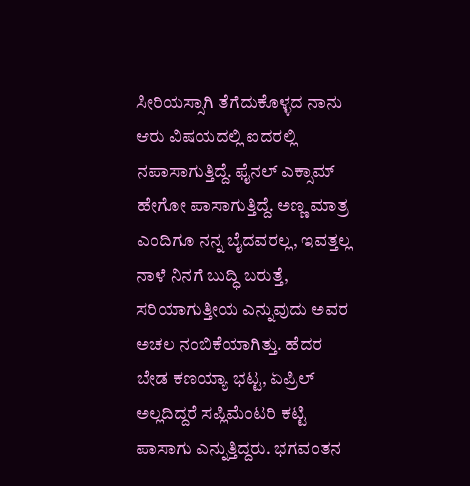ಸೀರಿಯಸ್ಸಾಗಿ ತೆಗೆದುಕೊಳ್ಳದ ನಾನು ಆರು ವಿಷಯದಲ್ಲಿ ಐದರಲ್ಲಿ ನಪಾಸಾಗುತ್ತಿದ್ದೆ. ಫೈನಲ್ ಎಕ್ಸಾಮ್ ಹೇಗೋ ಪಾಸಾಗುತ್ತಿದ್ದೆ. ಅಣ್ಣ ಮಾತ್ರ ಎಂದಿಗೂ ನನ್ನ ಬೈದವರಲ್ಲ, ಇವತ್ತಲ್ಲ ನಾಳೆ ನಿನಗೆ ಬುದ್ಧಿ ಬರುತ್ತೆ, ಸರಿಯಾಗುತ್ತೀಯ ಎನ್ನುವುದು ಅವರ ಅಚಲ ನಂಬಿಕೆಯಾಗಿತ್ತು. ಹೆದರ ಬೇಡ ಕಣಯ್ಯಾ ಭಟ್ಟ, ಏಪ್ರಿಲ್ ಅಲ್ಲದಿದ್ದರೆ ಸಪ್ಲಿಮೆಂಟರಿ ಕಟ್ಟಿ ಪಾಸಾಗು ಎನ್ನುತ್ತಿದ್ದರು. ಭಗವಂತನ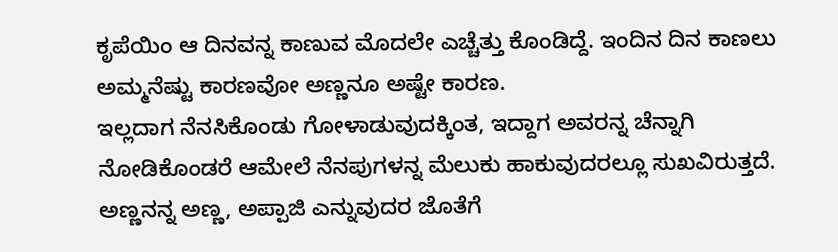ಕೃಪೆಯಿಂ ಆ ದಿನವನ್ನ ಕಾಣುವ ಮೊದಲೇ ಎಚ್ಚೆತ್ತು ಕೊಂಡಿದ್ದೆ. ಇಂದಿನ ದಿನ ಕಾಣಲು ಅಮ್ಮನೆಷ್ಟು ಕಾರಣವೋ ಅಣ್ಣನೂ ಅಷ್ಟೇ ಕಾರಣ.
ಇಲ್ಲದಾಗ ನೆನಸಿಕೊಂಡು ಗೋಳಾಡುವುದಕ್ಕಿಂತ, ಇದ್ದಾಗ ಅವರನ್ನ ಚೆನ್ನಾಗಿ ನೋಡಿಕೊಂಡರೆ ಆಮೇಲೆ ನೆನಪುಗಳನ್ನ ಮೆಲುಕು ಹಾಕುವುದರಲ್ಲೂ ಸುಖವಿರುತ್ತದೆ. ಅಣ್ಣನನ್ನ ಅಣ್ಣ, ಅಪ್ಪಾಜಿ ಎನ್ನುವುದರ ಜೊತೆಗೆ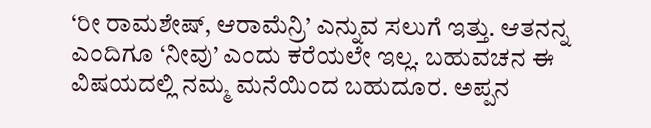‘ರೀ ರಾಮಶೇಷ್, ಆರಾಮೆನ್ರಿ’ ಎನ್ನುವ ಸಲುಗೆ ಇತ್ತು. ಆತನನ್ನ ಎಂದಿಗೂ ‘ನೀವು’ ಎಂದು ಕರೆಯಲೇ ಇಲ್ಲ. ಬಹುವಚನ ಈ ವಿಷಯದಲ್ಲಿ ನಮ್ಮ ಮನೆಯಿಂದ ಬಹುದೂರ. ಅಪ್ಪನ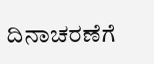ದಿನಾಚರಣೆಗೆ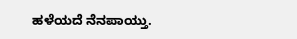ಹಳೆಯದೆ ನೆನಪಾಯ್ತು.